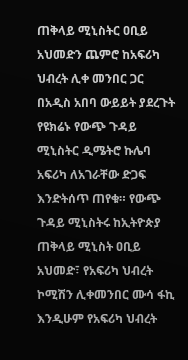ጠቅላይ ሚኒስትር ዐቢይ አህመድን ጨምሮ ከአፍሪካ ህብረት ሊቀ መንበር ጋር በአዲስ አበባ ውይይት ያደረጉት የዩክሬኑ የውጭ ጉዳይ ሚኒስትር ዲሜትሮ ኩሌባ አፍሪካ ለአገራቸው ድጋፍ እንድትሰጥ ጠየቁ። የውጭ ጉዳይ ሚኒስትሩ ከኢትዮጵያ ጠቅላይ ሚኒስት ዐቢይ አህመድ፣ የአፍሪካ ህብረት ኮሚሽን ሊቀመንበር ሙሳ ፋኪ እንዲሁም የአፍሪካ ህብረት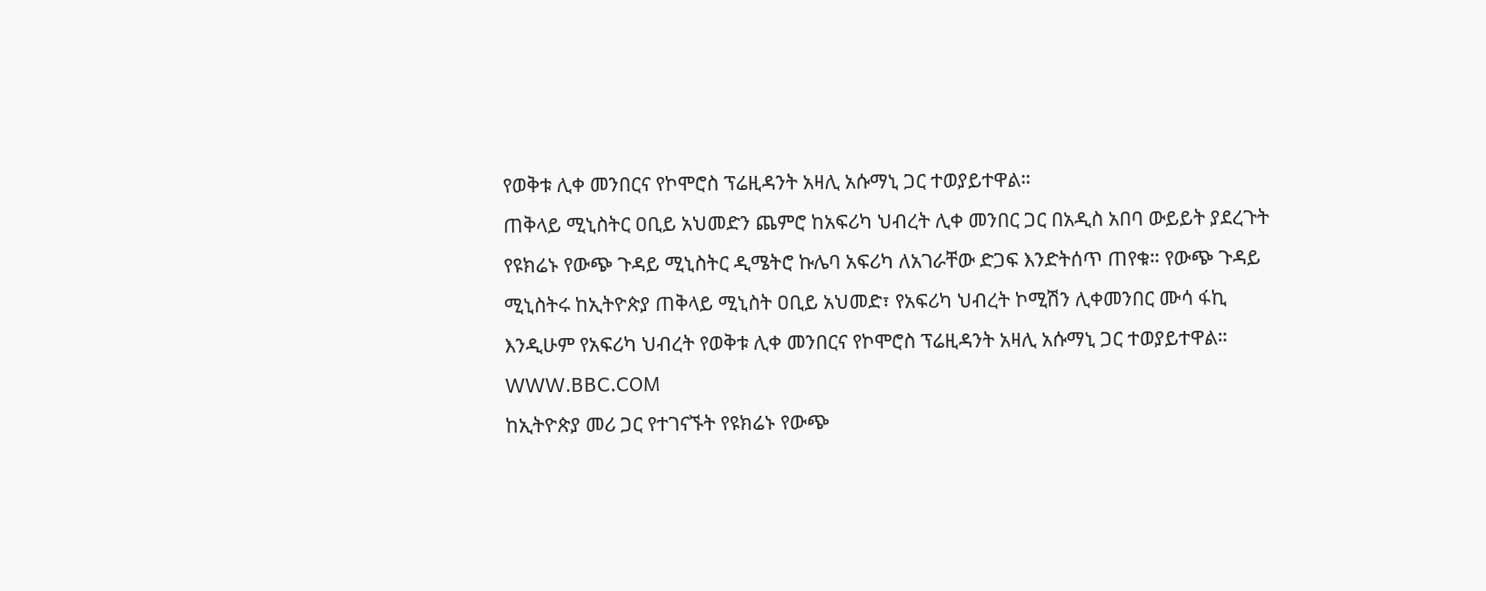የወቅቱ ሊቀ መንበርና የኮሞሮስ ፕሬዚዳንት አዛሊ አሱማኒ ጋር ተወያይተዋል።
ጠቅላይ ሚኒስትር ዐቢይ አህመድን ጨምሮ ከአፍሪካ ህብረት ሊቀ መንበር ጋር በአዲስ አበባ ውይይት ያደረጉት የዩክሬኑ የውጭ ጉዳይ ሚኒስትር ዲሜትሮ ኩሌባ አፍሪካ ለአገራቸው ድጋፍ እንድትሰጥ ጠየቁ። የውጭ ጉዳይ ሚኒስትሩ ከኢትዮጵያ ጠቅላይ ሚኒስት ዐቢይ አህመድ፣ የአፍሪካ ህብረት ኮሚሽን ሊቀመንበር ሙሳ ፋኪ እንዲሁም የአፍሪካ ህብረት የወቅቱ ሊቀ መንበርና የኮሞሮስ ፕሬዚዳንት አዛሊ አሱማኒ ጋር ተወያይተዋል።
WWW.BBC.COM
ከኢትዮጵያ መሪ ጋር የተገናኙት የዩክሬኑ የውጭ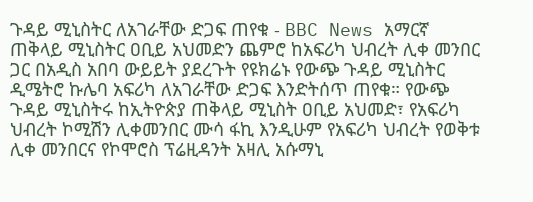ጉዳይ ሚኒስትር ለአገራቸው ድጋፍ ጠየቁ - BBC News አማርኛ
ጠቅላይ ሚኒስትር ዐቢይ አህመድን ጨምሮ ከአፍሪካ ህብረት ሊቀ መንበር ጋር በአዲስ አበባ ውይይት ያደረጉት የዩክሬኑ የውጭ ጉዳይ ሚኒስትር ዲሜትሮ ኩሌባ አፍሪካ ለአገራቸው ድጋፍ እንድትሰጥ ጠየቁ። የውጭ ጉዳይ ሚኒስትሩ ከኢትዮጵያ ጠቅላይ ሚኒስት ዐቢይ አህመድ፣ የአፍሪካ ህብረት ኮሚሽን ሊቀመንበር ሙሳ ፋኪ እንዲሁም የአፍሪካ ህብረት የወቅቱ ሊቀ መንበርና የኮሞሮስ ፕሬዚዳንት አዛሊ አሱማኒ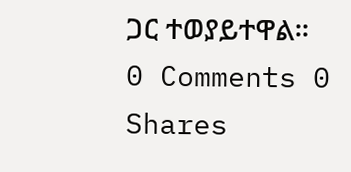ጋር ተወያይተዋል።
0 Comments 0 Shares